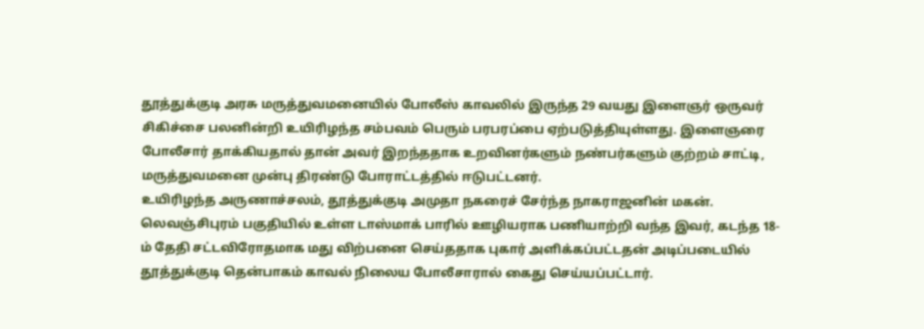தூத்துக்குடி அரசு மருத்துவமனையில் போலீஸ் காவலில் இருந்த 29 வயது இளைஞர் ஒருவர் சிகிச்சை பலனின்றி உயிரிழந்த சம்பவம் பெரும் பரபரப்பை ஏற்படுத்தியுள்ளது. இளைஞரை போலீசார் தாக்கியதால் தான் அவர் இறந்ததாக உறவினர்களும் நண்பர்களும் குற்றம் சாட்டி, மருத்துவமனை முன்பு திரண்டு போராட்டத்தில் ஈடுபட்டனர்.
உயிரிழந்த அருணாச்சலம், தூத்துக்குடி அமுதா நகரைச் சேர்ந்த நாகராஜனின் மகன். லெவஞ்சிபுரம் பகுதியில் உள்ள டாஸ்மாக் பாரில் ஊழியராக பணியாற்றி வந்த இவர், கடந்த 18-ம் தேதி சட்டவிரோதமாக மது விற்பனை செய்ததாக புகார் அளிக்கப்பட்டதன் அடிப்படையில் தூத்துக்குடி தென்பாகம் காவல் நிலைய போலீசாரால் கைது செய்யப்பட்டார்.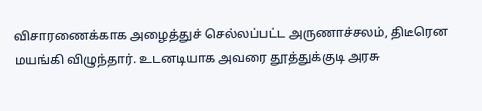விசாரணைக்காக அழைத்துச் செல்லப்பட்ட அருணாச்சலம், திடீரென மயங்கி விழுந்தார். உடனடியாக அவரை தூத்துக்குடி அரசு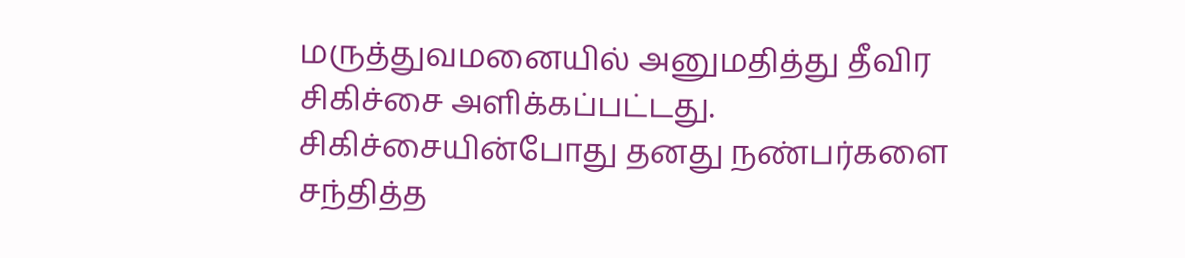மருத்துவமனையில் அனுமதித்து தீவிர சிகிச்சை அளிக்கப்பட்டது.
சிகிச்சையின்போது தனது நண்பர்களை சந்தித்த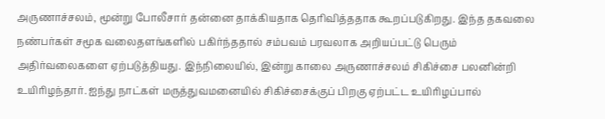அருணாச்சலம், மூன்று போலீசார் தன்னை தாக்கியதாக தெரிவித்ததாக கூறப்படுகிறது. இந்த தகவலை நண்பர்கள் சமூக வலைதளங்களில் பகிர்ந்ததால் சம்பவம் பரவலாக அறியப்பட்டு பெரும் அதிர்வலைகளை ஏற்படுத்தியது. இந்நிலையில், இன்று காலை அருணாச்சலம் சிகிச்சை பலனின்றி உயிரிழந்தார். ஐந்து நாட்கள் மருத்துவமனையில் சிகிச்சைக்குப் பிறகு ஏற்பட்ட உயிரிழப்பால்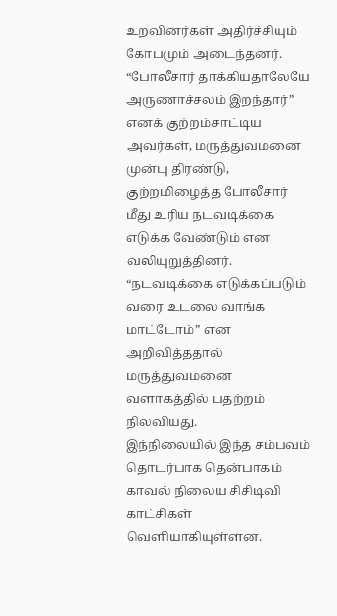உறவினர்கள் அதிர்ச்சியும் கோபமும் அடைந்தனர்.
“போலீசார் தாக்கியதாலேயே அருணாச்சலம் இறந்தார்” எனக் குற்றம்சாட்டிய அவர்கள், மருத்துவமனை முன்பு திரண்டு, குற்றமிழைத்த போலீசார் மீது உரிய நடவடிக்கை எடுக்க வேண்டும் என வலியுறுத்தினர். “நடவடிக்கை எடுக்கப்படும் வரை உடலை வாங்க மாட்டோம்” என அறிவித்ததால் மருத்துவமனை வளாகத்தில் பதற்றம் நிலவியது.
இந்நிலையில் இந்த சம்பவம் தொடர்பாக தென்பாகம் காவல் நிலைய சிசிடிவி காட்சிகள் வெளியாகியுள்ளன.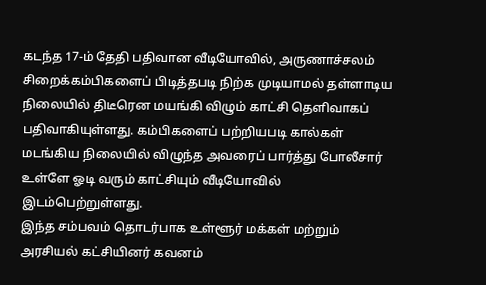கடந்த 17-ம் தேதி பதிவான வீடியோவில், அருணாச்சலம் சிறைக்கம்பிகளைப் பிடித்தபடி நிற்க முடியாமல் தள்ளாடிய நிலையில் திடீரென மயங்கி விழும் காட்சி தெளிவாகப் பதிவாகியுள்ளது. கம்பிகளைப் பற்றியபடி கால்கள் மடங்கிய நிலையில் விழுந்த அவரைப் பார்த்து போலீசார் உள்ளே ஓடி வரும் காட்சியும் வீடியோவில் இடம்பெற்றுள்ளது.
இந்த சம்பவம் தொடர்பாக உள்ளூர் மக்கள் மற்றும் அரசியல் கட்சியினர் கவனம்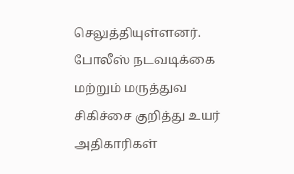செலுத்தியுள்ளனர். போலீஸ் நடவடிக்கை மற்றும் மருத்துவ சிகிச்சை குறித்து உயர் அதிகாரிகள்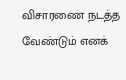விசாரணை நடத்த வேண்டும் எனக்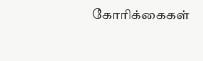கோரிக்கைகள்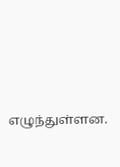எழுந்துள்ளன.